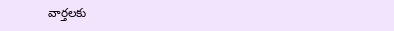వార్తలకు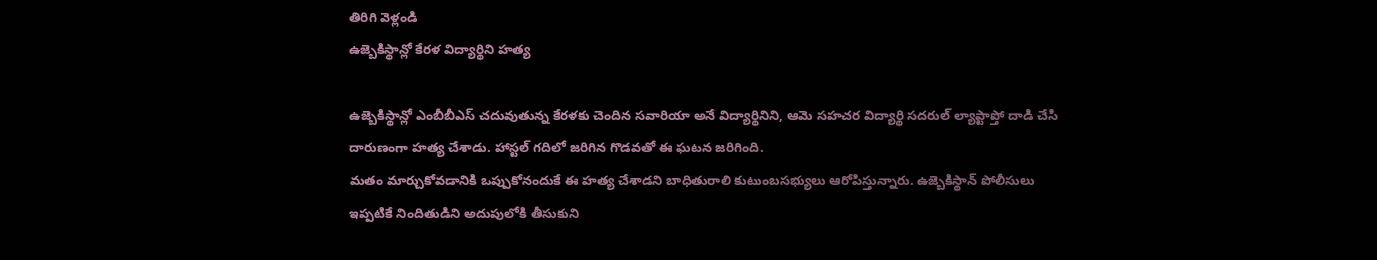తిరిగి వెళ్లండి
ఉజ్బెకిస్థాన్లో కేరళ విద్యార్థిని హత్య

ఉజ్బెకిస్థాన్లో ఎంబీబీఎస్ చదువుతున్న కేరళకు చెందిన సవారియా అనే విద్యార్థినిని, ఆమె సహచర విద్యార్థి సదరుల్ ల్యాప్టాప్తో దాడి చేసి దారుణంగా హత్య చేశాడు. హాస్టల్ గదిలో జరిగిన గొడవతో ఈ ఘటన జరిగింది.
మతం మార్చుకోవడానికి ఒప్పుకోనందుకే ఈ హత్య చేశాడని బాధితురాలి కుటుంబసభ్యులు ఆరోపిస్తున్నారు. ఉజ్బెకిస్థాన్ పోలీసులు ఇప్పటికే నిందితుడిని అదుపులోకి తీసుకుని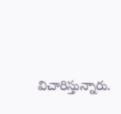విచారిస్తున్నారు.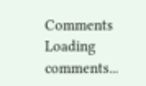Comments
Loading comments...